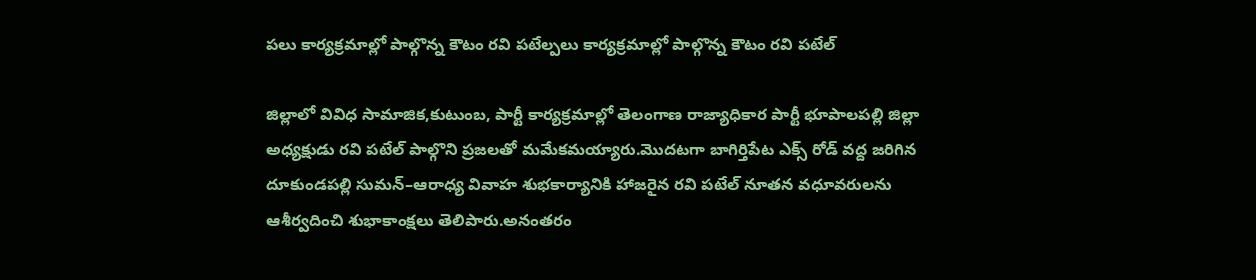పలు కార్యక్రమాల్లో పాల్గొన్న కౌటం రవి పటేల్పలు కార్యక్రమాల్లో పాల్గొన్న కౌటం రవి పటేల్

జిల్లాలో వివిధ సామాజిక,కుటుంబ, పార్టీ కార్యక్రమాల్లో తెలంగాణ రాజ్యాధికార పార్టీ భూపాలపల్లి జిల్లా అధ్యక్షుడు రవి పటేల్ పాల్గొని ప్రజలతో మమేకమయ్యారు.మొదటగా బాగిర్తిపేట ఎక్స్ రోడ్ వద్ద జరిగిన దూకుండపల్లి సుమన్–ఆరాధ్య వివాహ శుభకార్యానికి హాజరైన రవి పటేల్ నూతన వధూవరులను ఆశీర్వదించి శుభాకాంక్షలు తెలిపారు.అనంతరం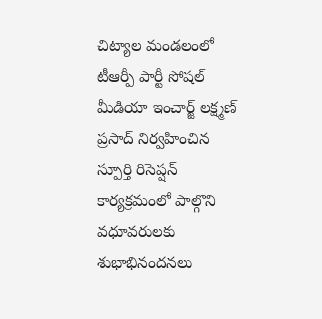చిట్యాల మండలంలో టీఆర్పీ పార్టీ సోషల్ మీడియా ఇంచార్జ్ లక్ష్మణ్ ప్రసాద్ నిర్వహించిన స్పూర్తి రిసెప్షన్ కార్యక్రమంలో పాల్గొని వధూవరులకు శుభాభినందనలు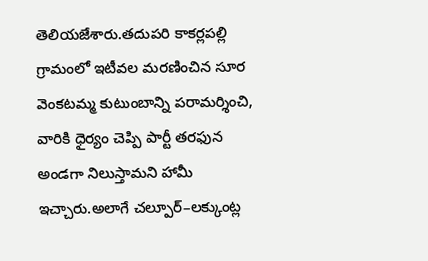తెలియజేశారు.తదుపరి కాకర్లపల్లి గ్రామంలో ఇటీవల మరణించిన సూర వెంకటమ్మ కుటుంబాన్ని పరామర్శించి, వారికి ధైర్యం చెప్పి పార్టీ తరఫున అండగా నిలుస్తామని హామీ ఇచ్చారు.అలాగే చల్పూర్–లక్కుంట్ల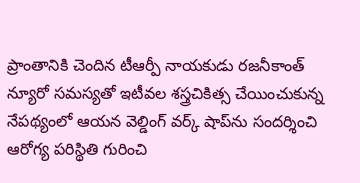ప్రాంతానికి చెందిన టీఆర్పీ నాయకుడు రజనీకాంత్ న్యూరో సమస్యతో ఇటీవల శస్త్రచికిత్స చేయించుకున్న నేపథ్యంలో ఆయన వెల్డింగ్ వర్క్ షాప్‌ను సందర్శించి ఆరోగ్య పరిస్థితి గురించి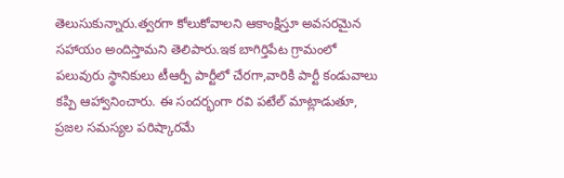తెలుసుకున్నారు.త్వరగా కోలుకోవాలని ఆకాంక్షిస్తూ అవసరమైన సహాయం అందిస్తామని తెలిపారు.ఇక బాగిర్తిపేట గ్రామంలో పలువురు స్థానికులు టీఆర్పీ పార్టీలో చేరగా,వారికి పార్టీ కండువాలు కప్పి ఆహ్వానించారు. ఈ సందర్భంగా రవి పటేల్ మాట్లాడుతూ, ప్రజల సమస్యల పరిష్కారమే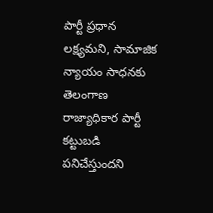పార్టీ ప్రధాన లక్ష్యమని, సామాజిక న్యాయం సాధనకు తెలంగాణ రాజ్యాధికార పార్టీ కట్టుబడి పనిచేస్తుందని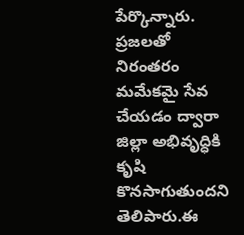పేర్కొన్నారు. ప్రజలతో నిరంతరం మమేకమై సేవ చేయడం ద్వారా జిల్లా అభివృద్ధికి కృషి కొనసాగుతుందని తెలిపారు.ఈ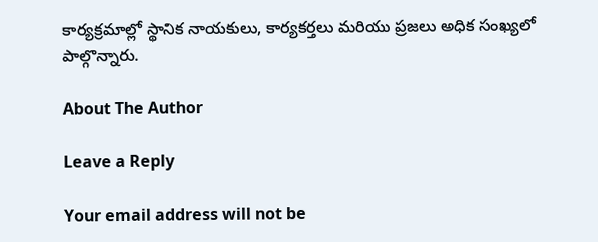కార్యక్రమాల్లో స్థానిక నాయకులు, కార్యకర్తలు మరియు ప్రజలు అధిక సంఖ్యలో పాల్గొన్నారు.

About The Author

Leave a Reply

Your email address will not be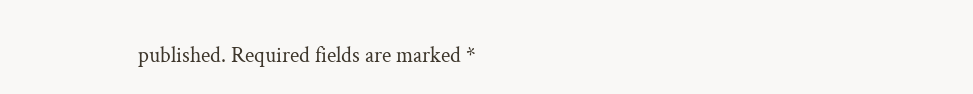published. Required fields are marked *